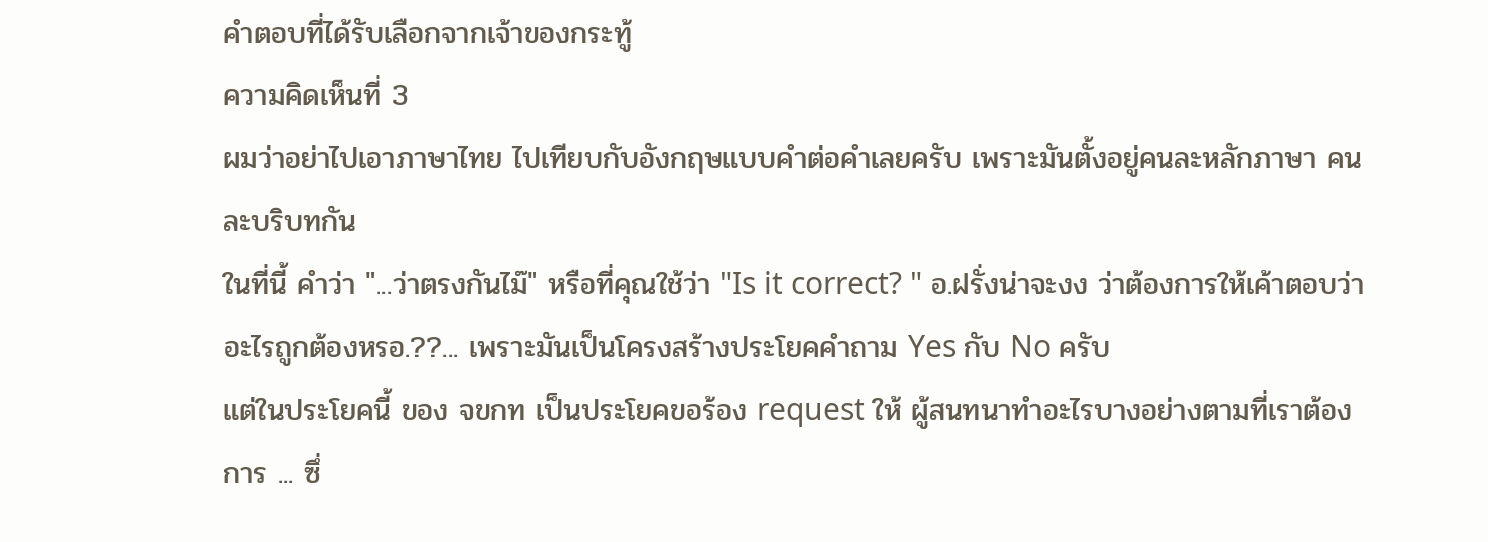คำตอบที่ได้รับเลือกจากเจ้าของกระทู้
ความคิดเห็นที่ 3
ผมว่าอย่าไปเอาภาษาไทย ไปเทียบกับอังกฤษแบบคำต่อคำเลยครับ เพราะมันตั้งอยู่คนละหลักภาษา คนละบริบทกัน
ในที่นี้ คำว่า "...ว่าตรงกันไม๊" หรือที่คุณใช้ว่า "Is it correct? " อ.ฝรั่งน่าจะงง ว่าต้องการให้เค้าตอบว่าอะไรถูกต้องหรอ.??... เพราะมันเป็นโครงสร้างประโยคคำถาม Yes กับ No ครับ
แต่ในประโยคนี้ ของ จขกท เป็นประโยคขอร้อง request ให้ ผู้สนทนาทำอะไรบางอย่างตามที่เราต้องการ ... ซึ่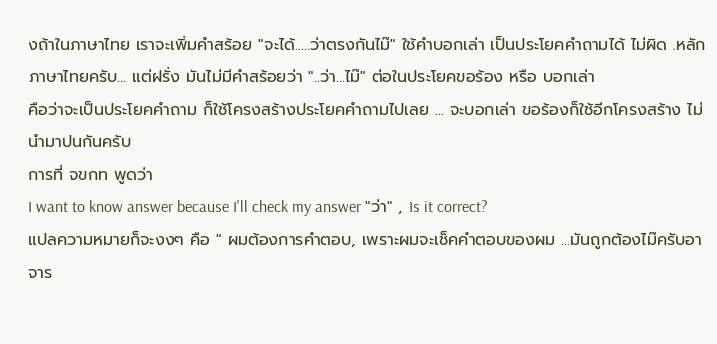งถ้าในภาษาไทย เราจะเพิ่มคำสร้อย "จะได้.....ว่าตรงกันไม๊" ใช้คำบอกเล่า เป็นประโยคคำถามได้ ไม่ผิด .หลักภาษาไทยครับ... แต่ฝรั่ง มันไม่มีคำสร้อยว่า "..ว่า...ไม๊" ต่อในประโยคขอร้อง หรือ บอกเล่า
คือว่าจะเป็นประโยคคำถาม ก็ใช้โครงสร้างประโยคคำถามไปเลย ... จะบอกเล่า ขอร้องก็ใช้อีกโครงสร้าง ไม่นำมาปนกันครับ
การที่ จขกท พูดว่า
I want to know answer because I'll check my answer "ว่า" , Is it correct?
แปลความหมายก็จะงงๆ คือ " ผมต้องการคำตอบ, เพราะผมจะเช็คคำตอบของผม ...มันถูกต้องไม๊ครับอาจาร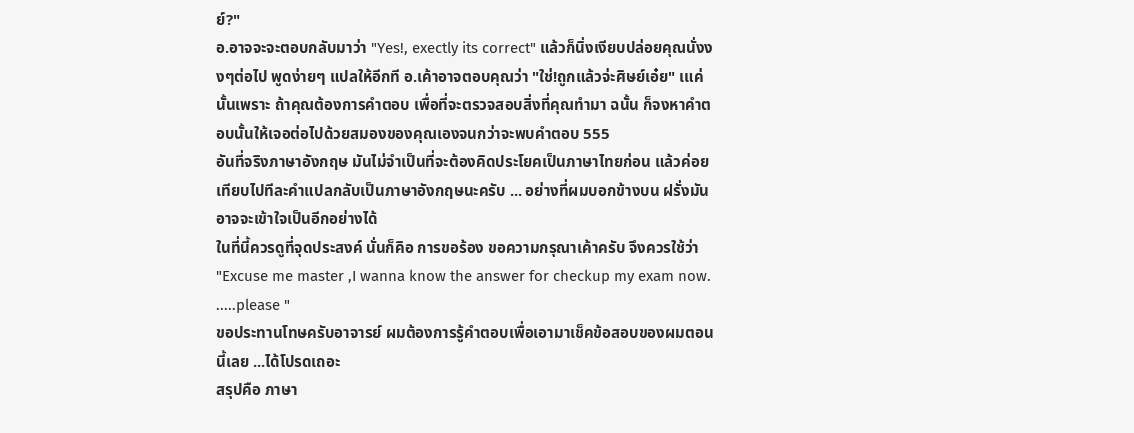ย์?"
อ.อาจจะจะตอบกลับมาว่า "Yes!, exectly its correct" แล้วก็นิ่งเงียบปล่อยคุณนั่งงงๆต่อไป พูดง่ายๆ แปลให้อีกที อ.เค้าอาจตอบคุณว่า "ใช่!ถูกแล้วจ่ะศิษย์เอ๋ย" เแค่นั้นเพราะ ถ้าคุณต้องการคำตอบ เพื่อที่จะตรวจสอบสิ่งที่คุณทำมา ฉนั้น ก็จงหาคำตอบนั้นให้เจอต่อไปด้วยสมองของคุณเองจนกว่าจะพบคำตอบ 555
อันที่จริงภาษาอังกฤษ มันไม่จำเป็นที่จะต้องคิดประโยคเป็นภาษาไทยก่อน แล้วค่อยเทียบไปทีละคำแปลกลับเป็นภาษาอังกฤษนะครับ ... อย่างที่ผมบอกข้างบน ฝรั่งมันอาจจะเข้าใจเป็นอีกอย่างได้
ในที่นี้ควรดูที่จุดประสงค์ นั่นก็คิอ การขอร้อง ขอความกรุณาเค้าครับ จึงควรใช้ว่า
"Excuse me master ,I wanna know the answer for checkup my exam now. .....please "
ขอประทานโทษครับอาจารย์ ผมต้องการรู้คำตอบเพื่อเอามาเช็คข้อสอบของผมตอนนี้เลย ...ได้โปรดเถอะ
สรุปคือ ภาษา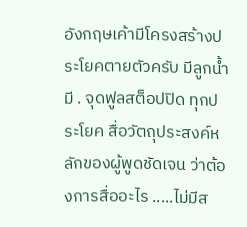อังกฤษเค้ามีโครงสร้างประโยคตายตัวครับ มีลูกน้ำ มี . จุดฟูลสต็อปปิด ทุกประโยค สื่อวัตถุประสงค์หลักของผู้พูดชัดเจน ว่าต้องการสื่ออะไร .....ไม่มีส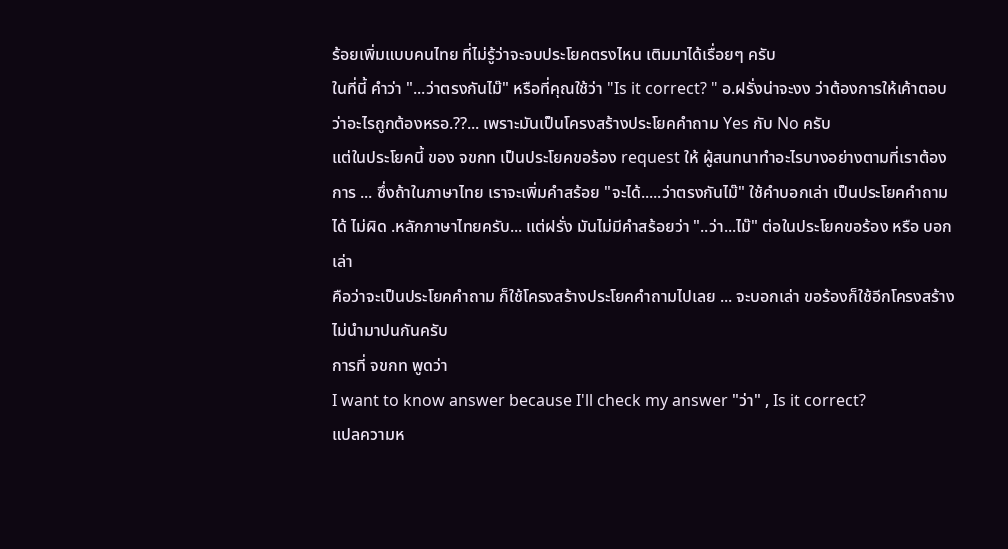ร้อยเพิ่มแบบคนไทย ที่ไม่รู้ว่าจะจบประโยคตรงไหน เติมมาได้เรื่อยๆ ครับ
ในที่นี้ คำว่า "...ว่าตรงกันไม๊" หรือที่คุณใช้ว่า "Is it correct? " อ.ฝรั่งน่าจะงง ว่าต้องการให้เค้าตอบว่าอะไรถูกต้องหรอ.??... เพราะมันเป็นโครงสร้างประโยคคำถาม Yes กับ No ครับ
แต่ในประโยคนี้ ของ จขกท เป็นประโยคขอร้อง request ให้ ผู้สนทนาทำอะไรบางอย่างตามที่เราต้องการ ... ซึ่งถ้าในภาษาไทย เราจะเพิ่มคำสร้อย "จะได้.....ว่าตรงกันไม๊" ใช้คำบอกเล่า เป็นประโยคคำถามได้ ไม่ผิด .หลักภาษาไทยครับ... แต่ฝรั่ง มันไม่มีคำสร้อยว่า "..ว่า...ไม๊" ต่อในประโยคขอร้อง หรือ บอกเล่า
คือว่าจะเป็นประโยคคำถาม ก็ใช้โครงสร้างประโยคคำถามไปเลย ... จะบอกเล่า ขอร้องก็ใช้อีกโครงสร้าง ไม่นำมาปนกันครับ
การที่ จขกท พูดว่า
I want to know answer because I'll check my answer "ว่า" , Is it correct?
แปลความห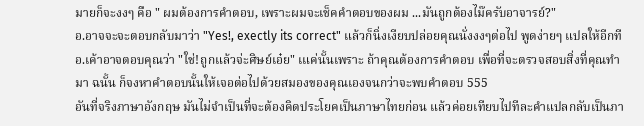มายก็จะงงๆ คือ " ผมต้องการคำตอบ, เพราะผมจะเช็คคำตอบของผม ...มันถูกต้องไม๊ครับอาจารย์?"
อ.อาจจะจะตอบกลับมาว่า "Yes!, exectly its correct" แล้วก็นิ่งเงียบปล่อยคุณนั่งงงๆต่อไป พูดง่ายๆ แปลให้อีกที อ.เค้าอาจตอบคุณว่า "ใช่!ถูกแล้วจ่ะศิษย์เอ๋ย" เแค่นั้นเพราะ ถ้าคุณต้องการคำตอบ เพื่อที่จะตรวจสอบสิ่งที่คุณทำมา ฉนั้น ก็จงหาคำตอบนั้นให้เจอต่อไปด้วยสมองของคุณเองจนกว่าจะพบคำตอบ 555
อันที่จริงภาษาอังกฤษ มันไม่จำเป็นที่จะต้องคิดประโยคเป็นภาษาไทยก่อน แล้วค่อยเทียบไปทีละคำแปลกลับเป็นภา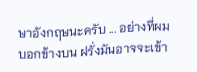ษาอังกฤษนะครับ ... อย่างที่ผมบอกข้างบน ฝรั่งมันอาจจะเข้า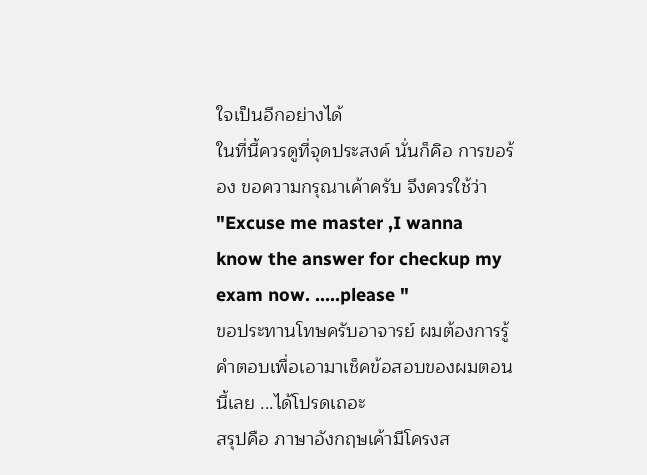ใจเป็นอีกอย่างได้
ในที่นี้ควรดูที่จุดประสงค์ นั่นก็คิอ การขอร้อง ขอความกรุณาเค้าครับ จึงควรใช้ว่า
"Excuse me master ,I wanna know the answer for checkup my exam now. .....please "
ขอประทานโทษครับอาจารย์ ผมต้องการรู้คำตอบเพื่อเอามาเช็คข้อสอบของผมตอนนี้เลย ...ได้โปรดเถอะ
สรุปคือ ภาษาอังกฤษเค้ามีโครงส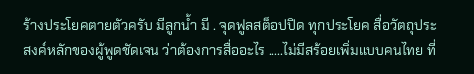ร้างประโยคตายตัวครับ มีลูกน้ำ มี . จุดฟูลสต็อปปิด ทุกประโยค สื่อวัตถุประสงค์หลักของผู้พูดชัดเจน ว่าต้องการสื่ออะไร .....ไม่มีสร้อยเพิ่มแบบคนไทย ที่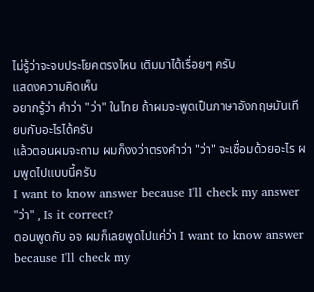ไม่รู้ว่าจะจบประโยคตรงไหน เติมมาได้เรื่อยๆ ครับ
แสดงความคิดเห็น
อยากรู้ว่า คำว่า "ว่า" ในไทย ถ้าผมจะพูดเป็นภาษาอังกฤษมันเทียบกับอะไรได้ครับ
แล้วตอนผมจะถาม ผมก็งงว่าตรงคำว่า "ว่า" จะเชื่อมด้วยอะไร ผมพูดไปแบบนี้ครับ
I want to know answer because I'll check my answer "ว่า" , Is it correct?
ตอนพูดกับ อจ ผมก็เลยพูดไปแค่ว่า I want to know answer because I'll check my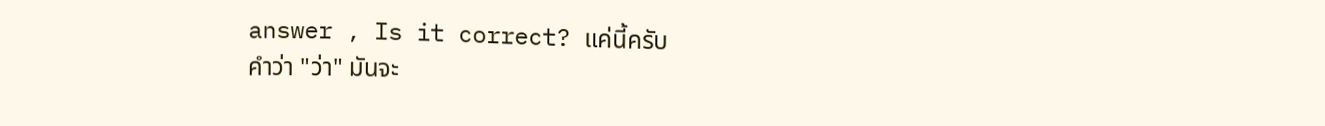answer , Is it correct? แค่นี้ครับ
คำว่า "ว่า" มันจะ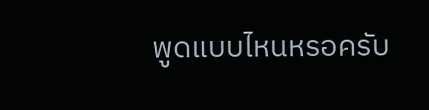พูดแบบไหนหรอครับ